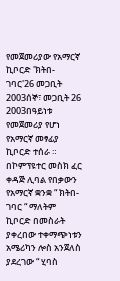የመጀመሪያው የአማርኛ ኪቦርድ 'ክትበ-ገባር'26 መጋቢት 2003ሰኞ፣ መጋቢት 26 2003በዓይነቱ የመጀመሪያ የሆነ የአማርኛ መፃፊያ ኪቦርድ ተሰራ ። በኮምፕዩተር መስክ ፈር ቀዳጅ ሊባል የበቃውን የአማርኛ ቋንቋ “ ክትበ-ገባር “ ማለትም ኪቦርድ በመስራት ያቀረበው ተቀማጭነቱን አሜሪካን ሎስ አንጀለስ ያደረገው “ ሂባስ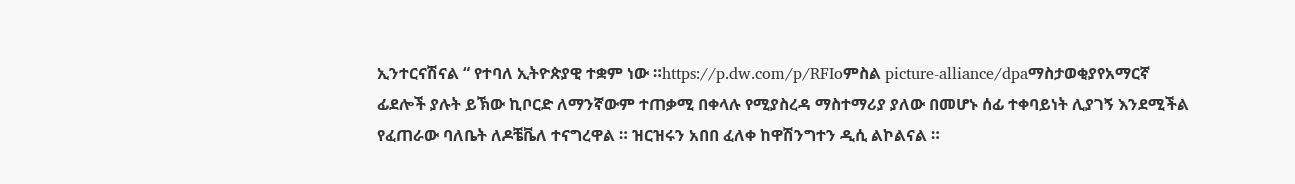ኢንተርናሽናል “ የተባለ ኢትዮጵያዊ ተቋም ነው ።https://p.dw.com/p/RFIoምስል picture-alliance/dpaማስታወቂያየአማርኛ ፊደሎች ያሉት ይኽው ኪቦርድ ለማንኛውም ተጠቃሚ በቀላሉ የሚያስረዳ ማስተማሪያ ያለው በመሆኑ ሰፊ ተቀባይነት ሊያገኝ እንደሚችል የፈጠራው ባለቤት ለዶቼቬለ ተናግረዋል ። ዝርዝሩን አበበ ፈለቀ ከዋሽንግተን ዲሲ ልኮልናል ።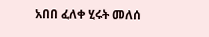አበበ ፈለቀ ሂሩት መለሰ